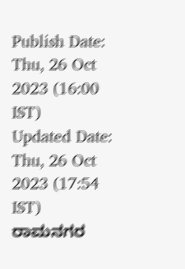Publish Date: Thu, 26 Oct 2023 (16:00 IST)
Updated Date: Thu, 26 Oct 2023 (17:54 IST)
ರಾಮನಗರ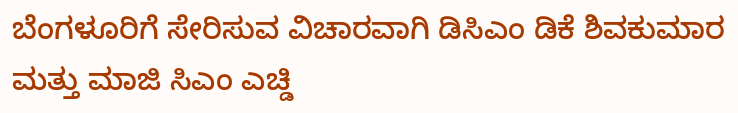ಬೆಂಗಳೂರಿಗೆ ಸೇರಿಸುವ ವಿಚಾರವಾಗಿ ಡಿಸಿಎಂ ಡಿಕೆ ಶಿವಕುಮಾರ ಮತ್ತು ಮಾಜಿ ಸಿಎಂ ಎಚ್ಡಿ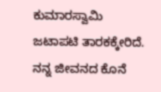ಕುಮಾರಸ್ವಾಮಿ ಜಟಾಪಟಿ ತಾರಕಕ್ಕೇರಿದೆ.
ನನ್ನ ಜೀವನದ ಕೊನೆ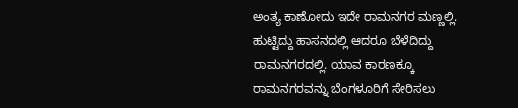ಅಂತ್ಯ ಕಾಣೋದು ಇದೇ ರಾಮನಗರ ಮಣ್ಣಲ್ಲಿ. ಹುಟ್ಟಿದ್ದು ಹಾಸನದಲ್ಲಿ ಆದರೂ ಬೆಳೆದಿದ್ದು ರಾಮನಗರದಲ್ಲಿ. ಯಾವ ಕಾರಣಕ್ಕೂ ರಾಮನಗರವನ್ನು ಬೆಂಗಳೂರಿಗೆ ಸೇರಿಸಲು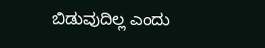ಬಿಡುವುದಿಲ್ಲ ಎಂದು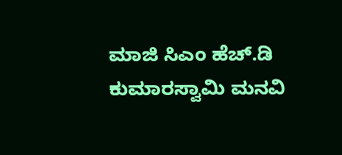ಮಾಜಿ ಸಿಎಂ ಹೆಚ್.ಡಿ ಕುಮಾರಸ್ವಾಮಿ ಮನವಿ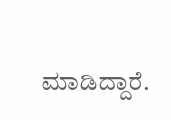ಮಾಡಿದ್ದಾರೆ.